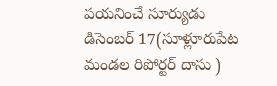పయనించే సూర్యుడు డిసెంబర్ 17(సూళ్లూరుపేట మండల రిపోర్టర్ దాసు )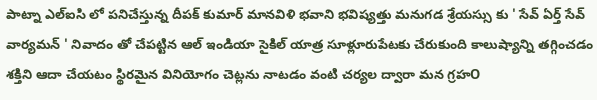పాట్నా ఎల్ఐసి లో పనిచేస్తున్న దీపక్ కుమార్ మానవిళి భవాని భవిష్యత్తు మనుగడ శ్రేయస్సు కు ' సేవ్ ఏర్త్ సేవ్ వార్యమన్ ' నివాదం తో చేపట్టిన ఆల్ ఇండియా సైకిల్ యాత్ర సూళ్లూరుపేటకు చేరుకుంది కాలుష్యాన్ని తగ్గించడం శక్తిని ఆదా చేయటం స్థిరమైన వినియోగం చెట్లను నాటడం వంటి చర్యల ద్వారా మన గ్రహO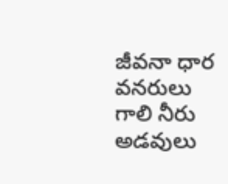జీవనా ధార వనరులు గాలి నీరు అడవులు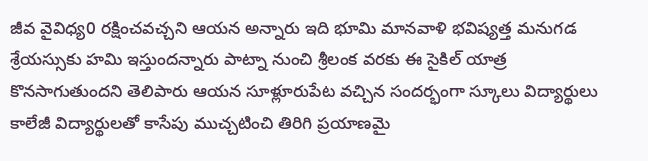జీవ వైవిధ్య0 రక్షించవచ్చని ఆయన అన్నారు ఇది భూమి మానవాళి భవిష్యత్త మనుగడ శ్రేయస్సుకు హమి ఇస్తుందన్నారు పాట్నా నుంచి శ్రీలంక వరకు ఈ సైకిల్ యాత్ర కొనసాగుతుందని తెలిపారు ఆయన సూళ్లూరుపేట వచ్చిన సందర్భంగా స్కూలు విద్యార్థులు కాలేజీ విద్యార్థులతో కాసేపు ముచ్చటించి తిరిగి ప్రయాణమై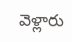వెళ్లారు